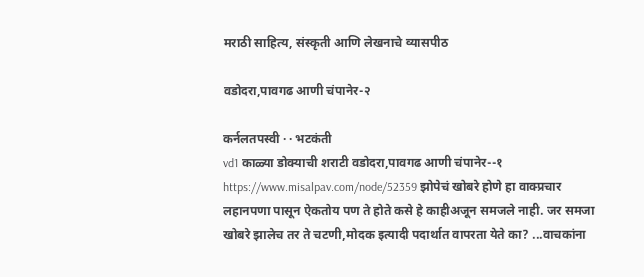मराठी साहित्य, संस्कृती आणि लेखनाचे व्यासपीठ

वडोदरा,पावगढ आणी चंपानेर-२

कर्नलतपस्वी · · भटकंती
vd1 काळ्या डोक्याची शराटी वडोदरा,पावगढ आणी चंपानेर--१ https://www.misalpav.com/node/52359 झोपेचं खोबरे होणे हा वाक्प्रचार लहानपणा पासून ऐकतोय पण ते होते कसे हे काहीअजून समजले नाही. जर समजा खोबरे झालेच तर ते चटणी,मोदक इत्यादी पदार्थात वापरता येते का? ...वाचकांना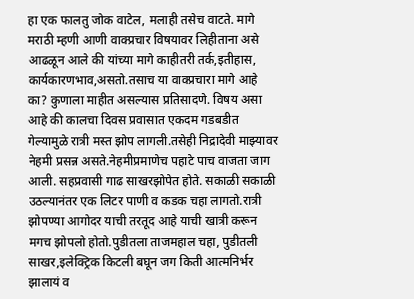हा एक फालतु जोक वाटेल, मलाही तसेच वाटते. मागे मराठी म्हणी आणी वाक्प्रचार विषयावर लिहीताना असे आढळून आले की यांच्या मागे काहीतरी तर्क,इतीहास, कार्यकारणभाव,असतो.तसाच या वाक्प्रचारा मागे आहे का? कुणाला माहीत असल्यास प्रतिसादणे. विषय असा आहे की कालचा दिवस प्रवासात एकदम गडबडीत गेल्यामुळे रात्री मस्त झोप लागली.तसेही निद्रादेवी माझ्यावर नेहमी प्रसन्न असते.नेहमीप्रमाणेच पहाटे पाच वाजता जाग आली. सहप्रवासी गाढ साखरझोपेत होते. सकाळी सकाळी उठल्यानंतर एक लिटर पाणी व कडक चहा लागतो.रात्री झोपण्या आगोदर याची तरतूद आहे याची खात्री करून मगच झोपलो होतो.पुडीतला ताजमहाल चहा, पुडीतली साखर,इलेक्ट्रिक किटली बघून जग किती आत्मनिर्भर झालायं व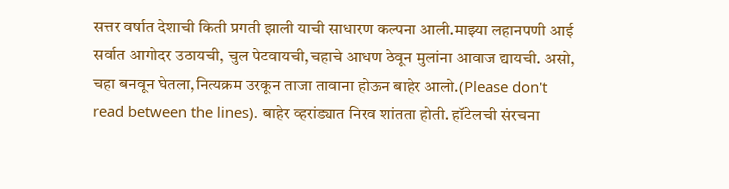सत्तर वर्षात देशाची किती प्रगती झाली याची साधारण कल्पना आली.माझ्या लहानपणी आई सर्वात आगोदर उठायची, चुल पेटवायची,चहाचे आधण ठेवून मुलांना आवाज द्यायची. असो, चहा बनवून घेतला,नित्यक्रम उरकून ताजा तावाना होऊन बाहेर आलो.(Please don't read between the lines). बाहेर व्हरांड्यात निरव शांतता होती. हॉटेलची संरचना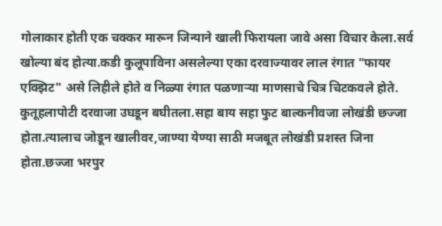गोलाकार होती एक चक्कर मारून जिन्याने खाली फिरायला जावे असा विचार केला.सर्व खोल्या बंद होत्या.कडी कुलूपाविना असलेल्या एका दरवाज्यावर लाल रंगात "फायर एक्झिट" असे लिहीले होते व निळ्या रंगात पळणार्‍या माणसाचे चित्र चिटकवले होते. कुतूहलापोटी दरवाजा उघडून बघीतला.सहा बाय सहा फुट बाल्कनीवजा लोखंडी छज्जा होता.त्यालाच जोडून खालीवर,जाण्या येण्या साठी मजबूत लोखंडी प्रशस्त जिना होता.छज्जा भरपुर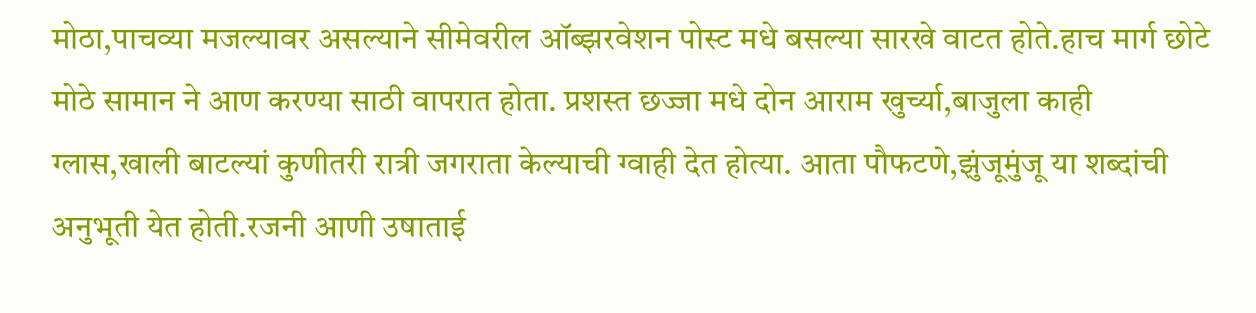मोठा,पाचव्या मजल्यावर असल्याने सीमेवरील ऑब्झरवेशन पोस्ट मधे बसल्या सारखे वाटत होते.हाच मार्ग छोटे मोठे सामान ने आण करण्या साठी वापरात होता. प्रशस्त छज्जा मधे दोन आराम खुर्च्या,बाजुला काही ग्लास,खाली बाटल्यां कुणीतरी रात्री जगराता केल्याची ग्वाही देत होत्या. आता पौफटणे,झुंजूमुंजू या शब्दांची अनुभूती येत होती.रजनी आणी उषाताई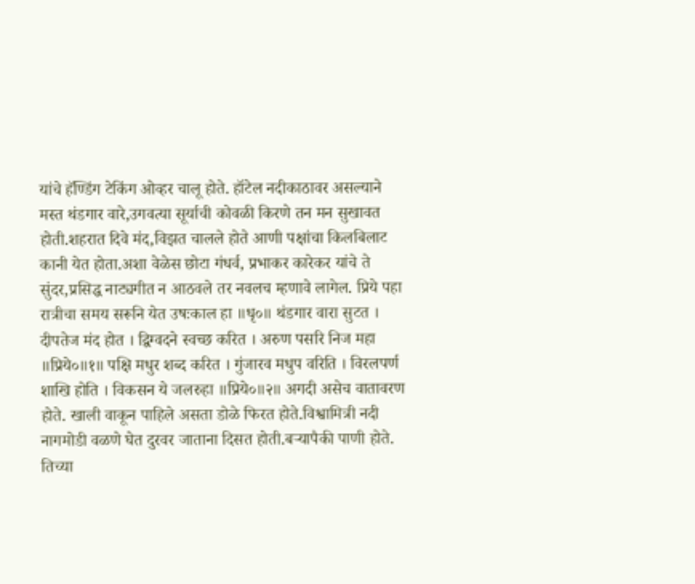यांचे हॅण्डिंग टेकिंग ओव्हर चालू होते. हॉटेल नदीकाठावर असल्याने मस्त थंडगार वारे,उगवत्या सूर्याची कोवळी किरणे तन मन सुखावत होती.शहरात दिवे मंद,विझत चालले होते आणी पक्षांचा किलबिलाट कानी येत होता.अशा वेळेस छोटा गंधर्व, प्रभाकर कारेकर यांचे ते सुंदर,प्रसिद्ध नाट्यगीत न आठवले तर नवलच म्हणावे लागेल. प्रिये पहा रात्रीचा समय सरूनि येत उषःकाल हा ॥धृ०॥ थंडगार वारा सुटत । दीपतेज मंद होत । द्विग्वदने स्वच्छ करित । अरुण पसरि निज महा ॥प्रिये०॥१॥ पक्षि मधुर शब्द करित । गुंजारव मधुप वरिति । विरलपर्ण शाखि होति । विकसन ये जलरुहा ॥प्रिये०॥२॥ अगदी असेच वातावरण होते. खाली वाकून पाहिले असता डोळे फिरत होते.विश्वामित्री नदी नागमोडी वळणे घेत दुरवर जाताना दिसत होती.बऱ्यापैकी पाणी होते. तिच्या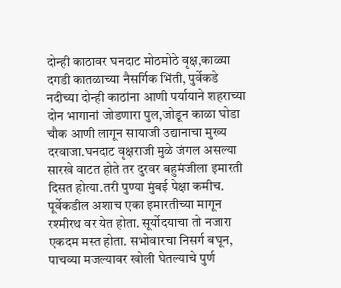दोन्ही काठावर घनदाट मोठमोठे वृक्ष,काळ्या दगडी कातळाच्या नैसर्गिक भिंती, पुर्वेकडे नदीच्या दोन्ही काठांना आणी पर्यायाने शहराच्या दोन भागानां जोडणारा पुल,जोडून काळा घोडा चौक आणी लागून सायाजी उद्यानाचा मुख्य दरवाजा.घनदाट वृक्षराजी मुळे जंगल असल्या सारखे वाटत होते तर दुरवर बहुमंजीला इमारती दिसत होत्या.तरी पुण्या मुंबई पेक्षा कमीच. पूर्वेकडील अशाच एका इमारतीच्या मागून रश्मीरथ वर येत होता. सूर्योदयाचा तो नजारा एकदम मस्त होता. सभोवारचा निसर्ग बघून, पाचव्या मजल्यावर खोली घेतल्याचे पुर्ण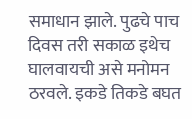समाधान झाले. पुढचे पाच दिवस तरी सकाळ इथेच घालवायची असे मनोमन ठरवले. इकडे तिकडे बघत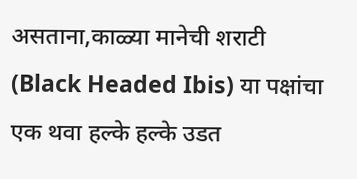असताना,काळ्या मानेची शराटी (Black Headed Ibis) या पक्षांचा एक थवा हल्के हल्के उडत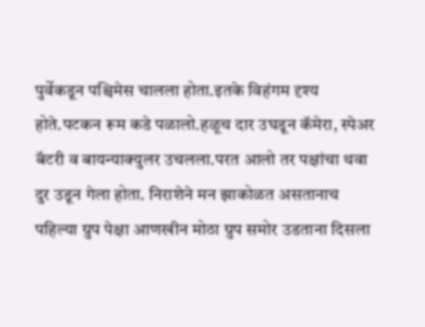पुर्वेकडून पश्चिमेस चालला होता.इतके विहंगम दृश्य होते.पटकन रूम कडे पळालो.हळूच दार उघडून कॅमेरा, स्पेअर बॅटरी व बायन्याक्युलर उचलला.परत आलो तर पक्षांचा थवा दुर उडून गेला होता. निराशेने मन झाकोळत असतानाच पहिल्या ग्रुप पेक्षा आणखीन मोठा ग्रुप समोर उडताना दिसला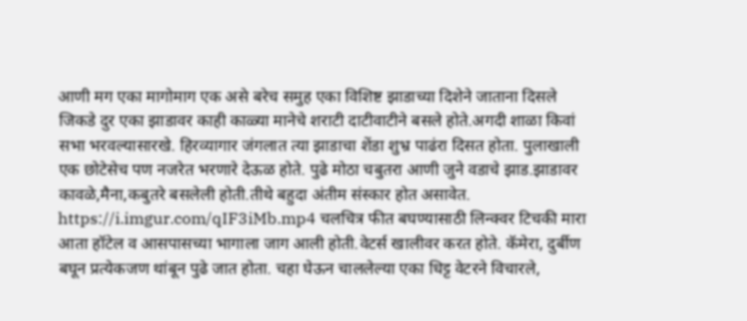आणी मग एका मागोमाग एक असे बरेच समुह एका विशिष्ट झाडाच्या दिशेने जाताना दिसले जिकडे दुर एका झाडावर काही काळ्या मानेचे शराटी दाटीवाटीने बसले होते.अगदी शाळा किवां सभा भरवल्यासारखे. हिरव्यागार जंगलात त्या झाडाचा शेंडा शुभ्र पाढंरा दिसत होता. पुलाखाली एक छोटेसेच पण नजरेत भरणारे देऊळ होते. पुढे मोठा चबुतरा आणी जुने वडाचे झाड.झाडावर कावळे,मैना,कबुतरे बसलेली होती.तीथे बहुदा अंतीम संस्कार होत असावेत. https://i.imgur.com/qIF3iMb.mp4 चलचित्र फीत बघण्यासाठी लिन्क्वर टिचकी मारा आता हॉटेल व आसपासच्या भागाला जाग आली होती.वेटर्स खालीवर करत होते. कॅमेरा, दुर्बीण बघून प्रत्येकजण थांबून पुढे जात होता. चहा घेऊन चाललेल्या एका धिट्ट वेटरने विचारले,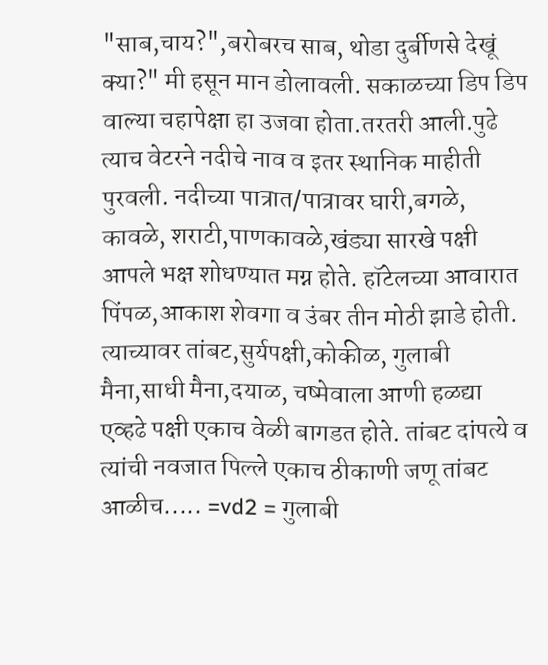"साब,चाय?",बरोबरच साब, थोडा दुर्बीणसे देखूं क्या?" मी हसून मान डोलावली. सकाळच्या डिप डिप वाल्या चहापेक्षा हा उजवा होता.तरतरी आली.पुढे त्याच वेटरने नदीचे नाव व इतर स्थानिक माहीती पुरवली. नदीच्या पात्रात/पात्रावर घारी,बगळे, कावळे, शराटी,पाणकावळे,खंड्या सारखे पक्षी आपले भक्ष शोधण्यात मग्न होते. हॉटेलच्या आवारात पिंपळ,आकाश शेवगा व उंबर तीन मोठी झाडे होती. त्याच्यावर तांबट,सुर्यपक्षी,कोकीळ, गुलाबी मैना,साधी मैना,दयाळ, चष्मेवाला आणी हळद्या एव्हढे पक्षी एकाच वेळी बागडत होते. तांबट दांपत्ये व त्यांची नवजात पिल्ले एकाच ठीकाणी जणू तांबट आळीच..... =vd2 = गुलाबी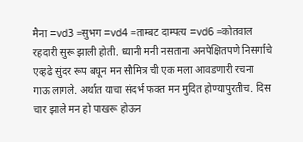मैना =vd3 =सुभग =vd4 =ताम्बट दाम्पत्य =vd6 =कोतवाल रहदारी सुरू झाली होती. ध्यानी मनी नसताना अनपेक्षितपणे निसर्गाचे एव्हढे सुंदर रूप बघून मन सौमित्र ची एक मला आवडणारी रचना गाऊ लागले. अर्थात याचा संदर्भ फक्त मन मुदित होण्यापुरतीच. दिस चार झाले मन हो पाखरू होऊन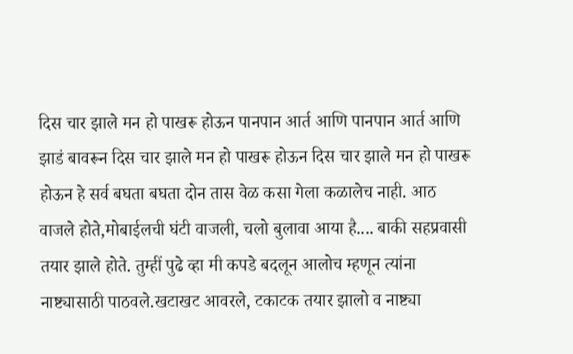दिस चार झाले मन हो पाखरू होऊन पानपान आर्त आणि पानपान आर्त आणि झाडं बावरून दिस चार झाले मन हो पाखरू होऊन दिस चार झाले मन हो पाखरू होऊन हे सर्व बघता बघता दोन तास वेळ कसा गेला कळालेच नाही. आठ वाजले होते,मोबाईलची घंटी वाजली, चलो बुलावा आया है.... बाकी सहप्रवासी तयार झाले होते. तुम्हीं पुढे व्हा मी कपडे बदलून आलोच म्हणून त्यांना नाष्ट्यासाठी पाठवले.खटाखट आवरले, टकाटक तयार झालो व नाष्ट्या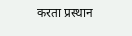करता प्रस्थान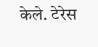केले. टेरेस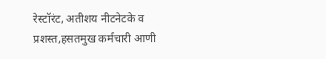रेस्टॉरंट, अतीशय नीटनेटके व प्रशस्त,हसतमुख कर्मचारी आणी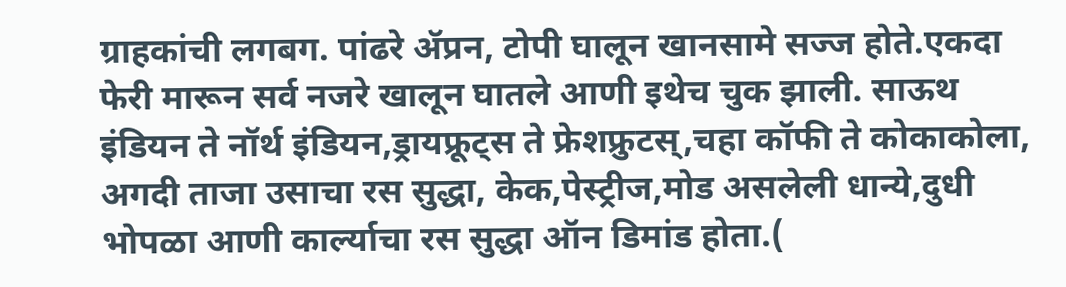ग्राहकांची लगबग. पांढरे ॲप्रन, टोपी घालून खानसामे सज्ज होते.एकदा फेरी मारून सर्व नजरे खालून घातले आणी इथेच चुक झाली. साऊथ इंडियन ते नॉर्थ इंडियन,ड्रायफ्रूट्स ते फ्रेशफ्रुटस्,चहा कॉफी ते कोकाकोला, अगदी ताजा उसाचा रस सुद्धा, केक,पेस्ट्रीज,मोड असलेली धान्ये,दुधी भोपळा आणी कार्ल्याचा रस सुद्धा ऑन डिमांड होता.(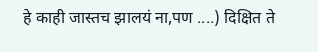हे काही जास्तच झालयं ना,पण ....) दिक्षित ते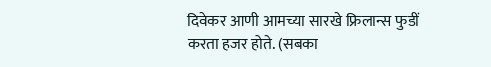दिवेकर आणी आमच्या सारखे फ्रिलान्स फुडीं करता हजर होते. (सबका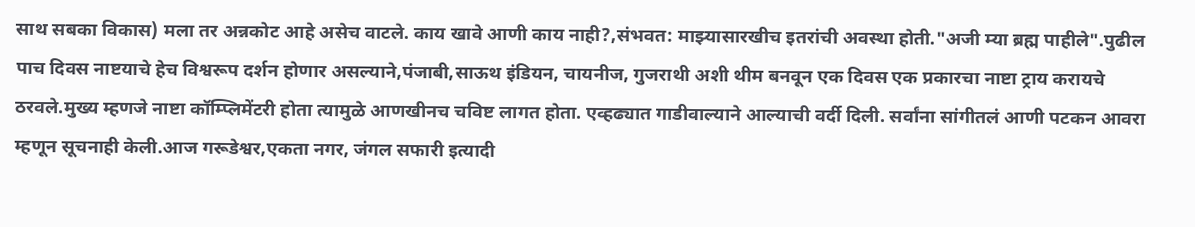साथ सबका विकास) मला तर अन्नकोट आहे असेच वाटले. काय खावे आणी काय नाही?,संभवत: माझ्यासारखीच इतरांची अवस्था होती."अजी म्या ब्रह्म पाहीले".पुढील पाच दिवस नाष्टयाचे हेच विश्वरूप दर्शन होणार असल्याने,पंजाबी,साऊथ इंडियन, चायनीज, गुजराथी अशी थीम बनवून एक दिवस एक प्रकारचा नाष्टा ट्राय करायचे ठरवले.मुख्य म्हणजे नाष्टा कॉम्प्लिमेंटरी होता त्यामुळे आणखीनच चविष्ट लागत होता. एव्हढ्यात गाडीवाल्याने आल्याची वर्दी दिली. सर्वांना सांगीतलं आणी पटकन आवरा म्हणून सूचनाही केली.आज गरूडेश्वर,एकता नगर, जंगल सफारी इत्यादी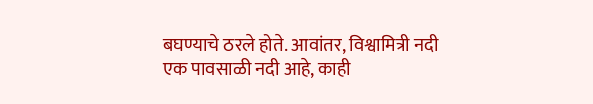बघण्याचे ठरले होते. आवांतर, विश्वामित्री नदी एक पावसाळी नदी आहे, काही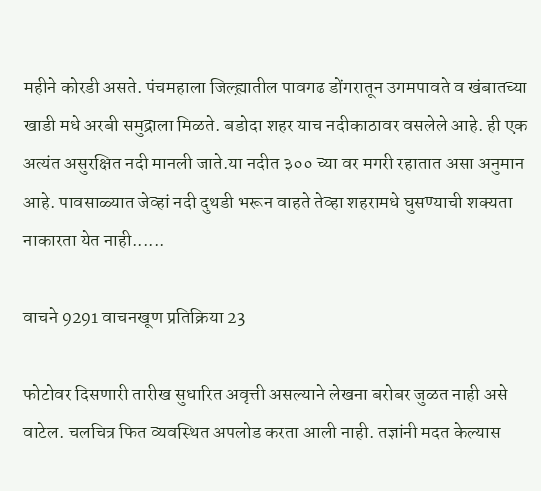महीने कोरडी असते. पंचमहाला जिल्ह्य़ातील पावगढ डोंगरातून उगमपावते व खंबातच्या खाडी मधे अरबी समुद्राला मिळते. बडोदा शहर याच नदीकाठावर वसलेले आहे. ही एक अत्यंत असुरक्षित नदी मानली जाते.या नदीत ३०० च्या वर मगरी रहातात असा अनुमान आहे. पावसाळ्यात जेव्हां नदी दुथडी भरून वाहते तेव्हा शहरामधे घुसण्याची शक्यता नाकारता येत नाही......

वाचने 9291 वाचनखूण प्रतिक्रिया 23

फोटोवर दिसणारी तारीख सुधारित अवृत्ती असल्याने लेखना बरोबर जुळत नाही असे वाटेल. चलचित्र फित व्यवस्थित अपलोड करता आली नाही. तज्ञांनी मदत केल्यास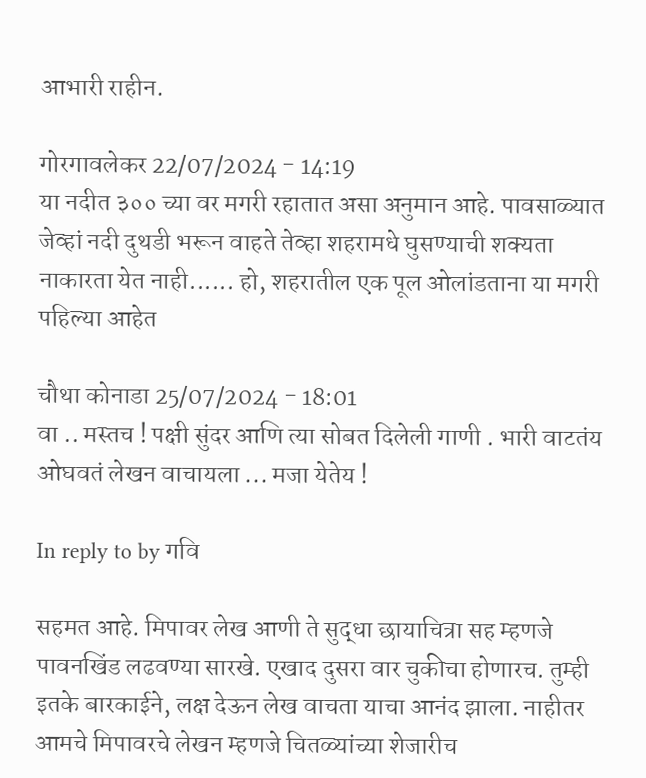आभारी राहीन.

गोरगावलेकर 22/07/2024 - 14:19
या नदीत ३०० च्या वर मगरी रहातात असा अनुमान आहे. पावसाळ्यात जेव्हां नदी दुथडी भरून वाहते तेव्हा शहरामधे घुसण्याची शक्यता नाकारता येत नाही...... हो, शहरातील एक पूल ओलांडताना या मगरी पहिल्या आहेत

चौथा कोनाडा 25/07/2024 - 18:01
वा .. मस्तच ! पक्षी सुंदर आणि त्या सोबत दिलेली गाणी . भारी वाटतंय ओघवतं लेखन वाचायला ... मजा येतेय !

In reply to by गवि

सहमत आहे. मिपावर लेख आणी ते सुद्धा छायाचित्रा सह म्हणजे पावनखिंड लढवण्या सारखे. एखाद दुसरा वार चुकीचा होणारच. तुम्ही इतके बारकाईने, लक्ष देऊन लेख वाचता याचा आनंद झाला. नाहीतर आमचे मिपावरचे लेखन म्हणजे चितळ्यांच्या शेजारीच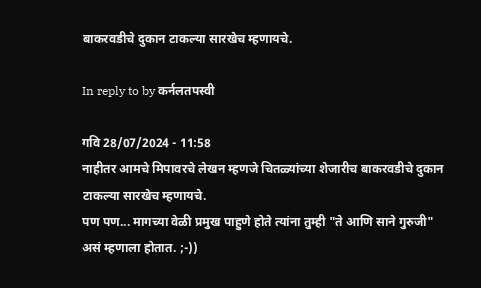बाकरवडीचे दुकान टाकल्या सारखेच म्हणायचे.

In reply to by कर्नलतपस्वी

गवि 28/07/2024 - 11:58
नाहीतर आमचे मिपावरचे लेखन म्हणजे चितळ्यांच्या शेजारीच बाकरवडीचे दुकान टाकल्या सारखेच म्हणायचे.
पण पण... मागच्या वेळी प्रमुख पाहुणे होते त्यांना तुम्ही "ते आणि साने गुरुजी" असं म्हणाला होतात. ;-))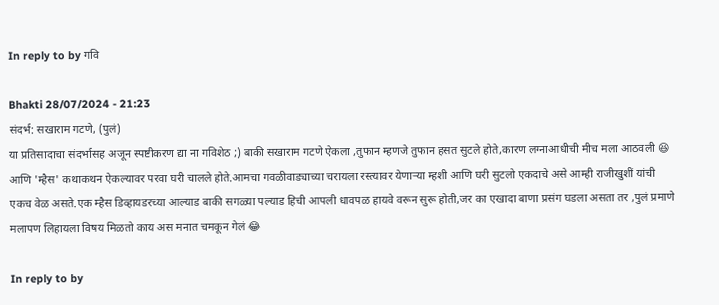In reply to by गवि

Bhakti 28/07/2024 - 21:23
संदर्भ: सखाराम गटणे, (पुलं)
या प्रतिसादाचा संदर्भासह अजून स्पष्टीकरण द्या ना गविशेठ ;) बाकी सखाराम गटणे ऐकला ,तुफान म्हणजे तुफान हसत सुटले होते,कारण लग्नाआधीची मीच मला आठवली 😆 आणि 'म्हैस' कथाकथन ऐकल्यावर परवा घरी चालले होते.आमचा गवळीवाड्याच्या चरायला रस्त्यावर येणाऱ्या म्हशी आणि घरी सुटलो एकदाचे असे आम्ही राजीखुशीं यांची एकच वेळ असते.एक म्हैस डिव्हायडरच्या आल्याड बाकी सगळ्या पल्याड हिची आपली धावपळ हायवे वरून सुरू होती,जर का एखादा बाणा प्रसंग घडला असता तर ,पुलं प्रमाणे मलापण लिहायला विषय मिळतो काय अस मनात चमकून गेलं 😂

In reply to by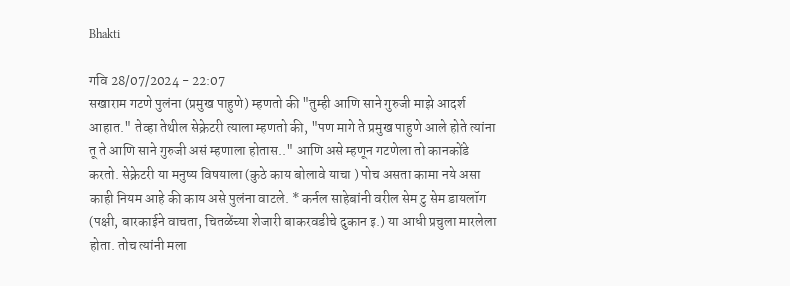Bhakti

गवि 28/07/2024 - 22:07
सखाराम गटणे पुलंना (प्रमुख पाहुणे) म्हणतो की "तुम्ही आणि साने गुरुजी माझे आदर्श आहात." तेव्हा तेथील सेक्रेटरी त्याला म्हणतो की, "पण मागे ते प्रमुख पाहुणे आले होते त्यांना तू ते आणि साने गुरुजी असं म्हणाला होतास.." आणि असे म्हणून गटणेला तो कानकोंडे करतो. सेक्रेटरी या मनुष्य विषयाला (कुठे काय बोलावे याचा ) पोच असता कामा नये असा काही नियम आहे की काय असे पुलंना वाटले. * कर्नल साहेबांनी वरील सेम टु सेम डायलॉग (पक्षी, बारकाईने वाचता, चितळेंच्या शेजारी बाकरवडीचे दुकान इ.) या आधी प्रचुला मारलेला होता. तोच त्यांनी मला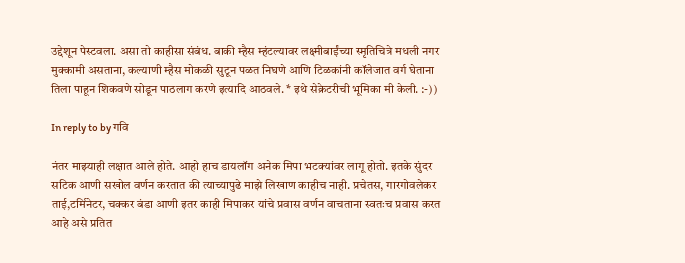उद्देशून पेस्टवला. असा तो काहीसा संबंध. बाकी म्हैस म्हंटल्यावर लक्ष्मीबाईंच्या स्मृतिचित्रे मधली नगर मुक्कामी असताना, कल्याणी म्हैस मोकळी सुटून पळत निघणे आणि टिळकांनी कॉलेजात वर्ग घेताना तिला पाहून शिकवणे सोडून पाठलाग करणे इत्यादि आठवले. * इथे सेक्रेटरीची भूमिका मी केली. :-))

In reply to by गवि

नंतर माझ्याही लक्षात आले होते. आहो हाच डायलॉग अनेक मिपा भटक्यांवर लागू होतो. इतके सुंदर सटिक आणी सखोल वर्णन करतात की त्याच्यापुढे माझे लिखाण काहीच नाही. प्रचेतस, गारगोवलेकर ताई,टर्मिनेटर, चक्कर बंडा आणी इतर काही मिपाकर यांचे प्रवास वर्णन वाचताना स्वतःच प्रवास करत आहे असे प्रतित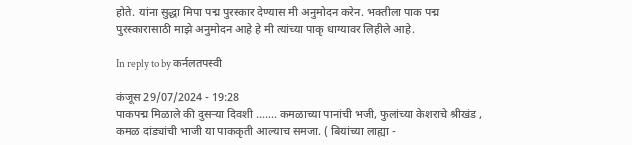होते. यांना सुद्धा मिपा पद्म पुरस्कार देण्यास मी अनुमोदन करेन. भक्तीला पाक पद्म पुरस्कारासाठी माझे अनुमोदन आहे हे मी त्यांच्या पाकृ धाग्यावर लिहीले आहे.

In reply to by कर्नलतपस्वी

कंजूस 29/07/2024 - 19:28
पाकपद्म मिळाले की दुसऱ्या दिवशी ....... कमळाच्या पानांची भजी, फुलांच्या केशराचे श्रीखंड , कमळ दांड्यांची भाजी या पाककृती आल्याच समजा. ( बियांच्या लाह्या -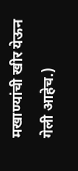मखाण्यांची खीर येऊन गेली आहेच.)